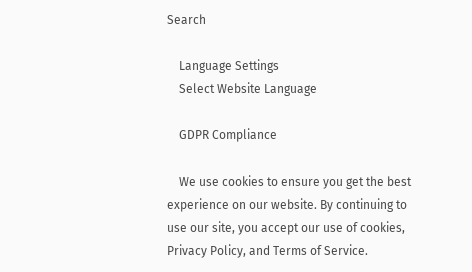Search

    Language Settings
    Select Website Language

    GDPR Compliance

    We use cookies to ensure you get the best experience on our website. By continuing to use our site, you accept our use of cookies, Privacy Policy, and Terms of Service.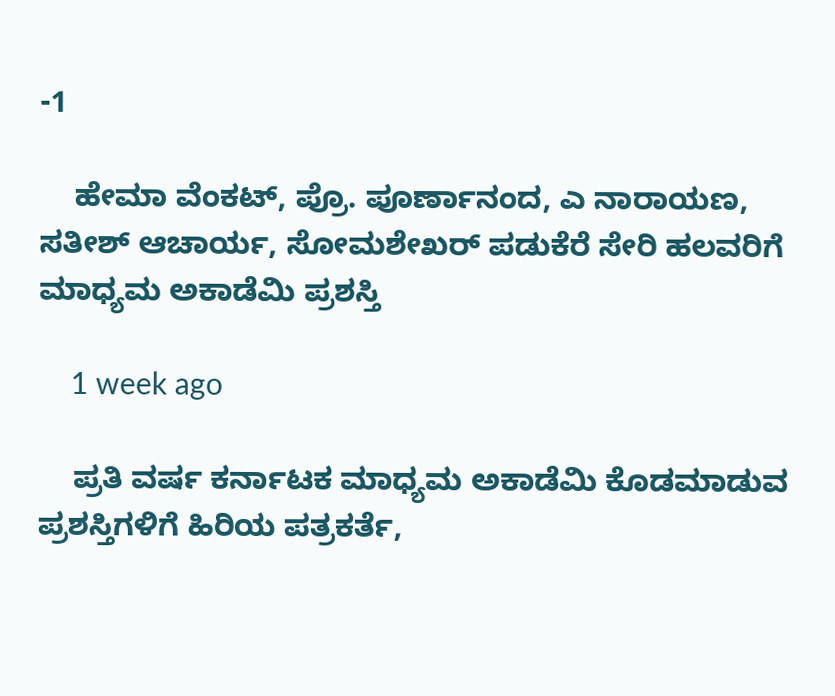-1

    ಹೇಮಾ ವೆಂಕಟ್, ಪ್ರೊ. ಪೂರ್ಣಾನಂದ, ಎ ನಾರಾಯಣ, ಸತೀಶ್‌ ಆಚಾರ್ಯ, ಸೋಮಶೇಖರ್ ಪಡುಕೆರೆ ಸೇರಿ ಹಲವರಿಗೆ ಮಾಧ್ಯಮ ಅಕಾಡೆಮಿ ಪ್ರಶಸ್ತಿ

    1 week ago

    ಪ್ರತಿ ವರ್ಷ ಕರ್ನಾಟಕ ಮಾಧ್ಯಮ ಅಕಾಡೆಮಿ ಕೊಡಮಾಡುವ ಪ್ರಶಸ್ತಿಗಳಿಗೆ ಹಿರಿಯ ಪತ್ರಕರ್ತೆ,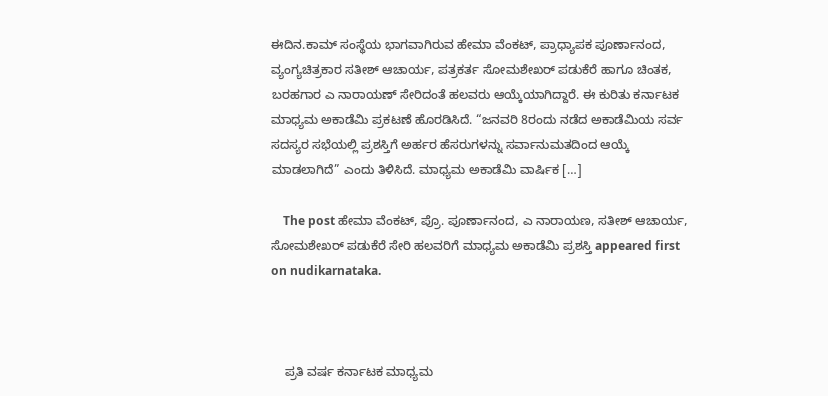ಈದಿನ.ಕಾಮ್‌ ಸಂಸ್ಥೆಯ ಭಾಗವಾಗಿರುವ ಹೇಮಾ ವೆಂಕಟ್‌, ಪ್ರಾಧ್ಯಾಪಕ ಪೂರ್ಣಾನಂದ, ವ್ಯಂಗ್ಯಚಿತ್ರಕಾರ ಸತೀಶ್‌ ಆಚಾರ್ಯ, ಪತ್ರಕರ್ತ ಸೋಮಶೇಖರ್ ಪಡುಕೆರೆ ಹಾಗೂ ಚಿಂತಕ, ಬರಹಗಾರ ಎ ನಾರಾಯಣ್ ಸೇರಿದಂತೆ ಹಲವರು ಆಯ್ಕೆಯಾಗಿದ್ದಾರೆ. ಈ ಕುರಿತು ಕರ್ನಾಟಕ ಮಾಧ್ಯಮ ಅಕಾಡೆಮಿ ಪ್ರಕಟಣೆ ಹೊರಡಿಸಿದೆ. “ಜನವರಿ 8ರಂದು ನಡೆದ ಅಕಾಡೆಮಿಯ ಸರ್ವ ಸದಸ್ಯರ ಸಭೆಯಲ್ಲಿ ಪ್ರಶಸ್ತಿಗೆ ಅರ್ಹರ ಹೆಸರುಗಳನ್ನು ಸರ್ವಾನುಮತದಿಂದ ಆಯ್ಕೆ ಮಾಡಲಾಗಿದೆ” ಎಂದು ತಿಳಿಸಿದೆ. ಮಾಧ್ಯಮ ಅಕಾಡೆಮಿ ವಾರ್ಷಿಕ […]

    The post ಹೇಮಾ ವೆಂಕಟ್, ಪ್ರೊ. ಪೂರ್ಣಾನಂದ, ಎ ನಾರಾಯಣ, ಸತೀಶ್‌ ಆಚಾರ್ಯ, ಸೋಮಶೇಖರ್ ಪಡುಕೆರೆ ಸೇರಿ ಹಲವರಿಗೆ ಮಾಧ್ಯಮ ಅಕಾಡೆಮಿ ಪ್ರಶಸ್ತಿ appeared first on nudikarnataka.



    ಪ್ರತಿ ವರ್ಷ ಕರ್ನಾಟಕ ಮಾಧ್ಯಮ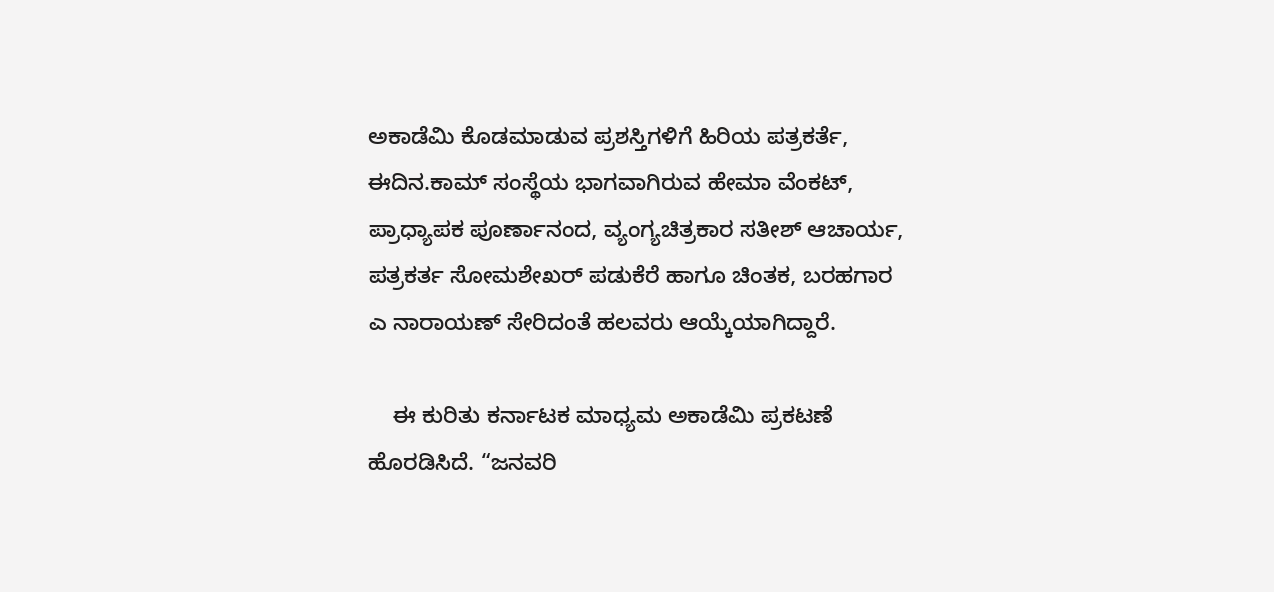ಅಕಾಡೆಮಿ ಕೊಡಮಾಡುವ ಪ್ರಶಸ್ತಿಗಳಿಗೆ ಹಿರಿಯ ಪತ್ರಕರ್ತೆ, ಈದಿನ.ಕಾಮ್‌ ಸಂಸ್ಥೆಯ ಭಾಗವಾಗಿರುವ ಹೇಮಾ ವೆಂಕಟ್‌, ಪ್ರಾಧ್ಯಾಪಕ ಪೂರ್ಣಾನಂದ, ವ್ಯಂಗ್ಯಚಿತ್ರಕಾರ ಸತೀಶ್‌ ಆಚಾರ್ಯ, ಪತ್ರಕರ್ತ ಸೋಮಶೇಖರ್ ಪಡುಕೆರೆ ಹಾಗೂ ಚಿಂತಕ, ಬರಹಗಾರ ಎ ನಾರಾಯಣ್ ಸೇರಿದಂತೆ ಹಲವರು ಆಯ್ಕೆಯಾಗಿದ್ದಾರೆ.

    ಈ ಕುರಿತು ಕರ್ನಾಟಕ ಮಾಧ್ಯಮ ಅಕಾಡೆಮಿ ಪ್ರಕಟಣೆ ಹೊರಡಿಸಿದೆ. “ಜನವರಿ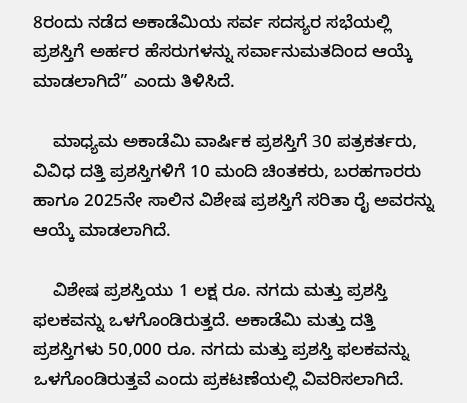8ರಂದು ನಡೆದ ಅಕಾಡೆಮಿಯ ಸರ್ವ ಸದಸ್ಯರ ಸಭೆಯಲ್ಲಿ ಪ್ರಶಸ್ತಿಗೆ ಅರ್ಹರ ಹೆಸರುಗಳನ್ನು ಸರ್ವಾನುಮತದಿಂದ ಆಯ್ಕೆ ಮಾಡಲಾಗಿದೆ” ಎಂದು ತಿಳಿಸಿದೆ.

    ಮಾಧ್ಯಮ ಅಕಾಡೆಮಿ ವಾರ್ಷಿಕ ಪ್ರಶಸ್ತಿಗೆ 30 ಪತ್ರಕರ್ತರು, ವಿವಿಧ ದತ್ತಿ ಪ್ರಶಸ್ತಿಗಳಿಗೆ 10 ಮಂದಿ ಚಿಂತಕರು, ಬರಹಗಾರರು ಹಾಗೂ 2025ನೇ ಸಾಲಿನ ವಿಶೇಷ ಪ್ರಶಸ್ತಿಗೆ ಸರಿತಾ ರೈ ಅವರನ್ನು ಆಯ್ಕೆ ಮಾಡಲಾಗಿದೆ.

    ವಿಶೇಷ ಪ್ರಶಸ್ತಿಯು 1 ಲಕ್ಷ ರೂ. ನಗದು ಮತ್ತು ಪ್ರಶಸ್ತಿ ಫಲಕವನ್ನು ಒಳಗೊಂಡಿರುತ್ತದೆ. ಅಕಾಡೆಮಿ ಮತ್ತು ದತ್ತಿ ಪ್ರಶಸ್ತಿಗಳು 50,000 ರೂ. ನಗದು ಮತ್ತು ಪ್ರಶಸ್ತಿ ಫಲಕವನ್ನು ಒಳಗೊಂಡಿರುತ್ತವೆ ಎಂದು ಪ್ರಕಟಣೆಯಲ್ಲಿ ವಿವರಿಸಲಾಗಿದೆ.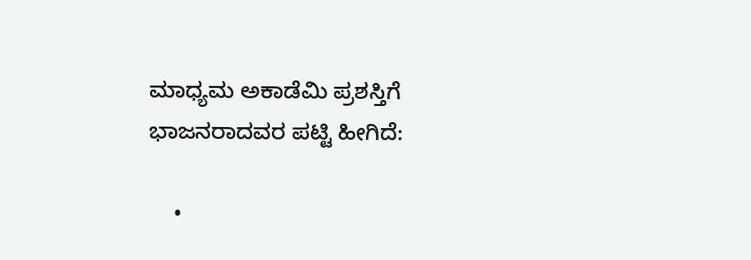ಮಾಧ್ಯಮ ಅಕಾಡೆಮಿ ಪ್ರಶಸ್ತಿಗೆ ಭಾಜನರಾದವರ ಪಟ್ಟಿ ಹೀಗಿದೆ:

    •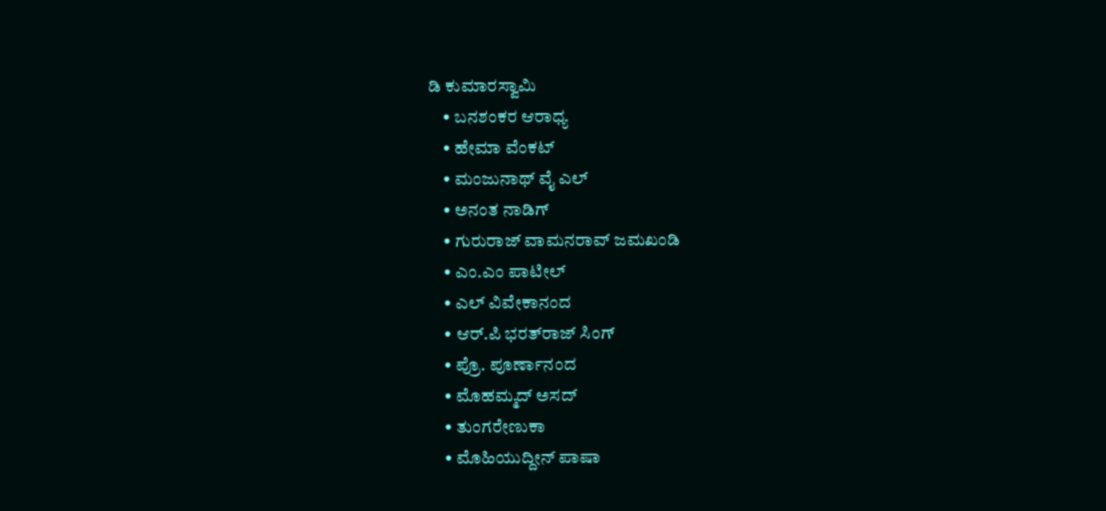ಡಿ ಕುಮಾರಸ್ವಾಮಿ
    • ಬನಶಂಕರ ಆರಾಧ್ಯ
    • ಹೇಮಾ ವೆಂಕಟ್
    • ಮಂಜುನಾಥ್ ವೈ ಎಲ್
    • ಅನಂತ ನಾಡಿಗ್
    • ಗುರುರಾಜ್ ವಾಮನರಾವ್ ಜಮಖಂಡಿ
    • ಎಂ.ಎಂ ಪಾಟೀಲ್
    • ಎಲ್ ವಿವೇಕಾನಂದ
    • ಆರ್‌.ಪಿ ಭರತ್‌ರಾಜ್ ಸಿಂಗ್
    • ಪ್ರೊ. ಪೂರ್ಣಾನಂದ
    • ಮೊಹಮ್ಮದ್ ಅಸದ್
    • ತುಂಗರೇಣುಕಾ
    • ಮೊಹಿಯುದ್ದೀನ್ ಪಾಷಾ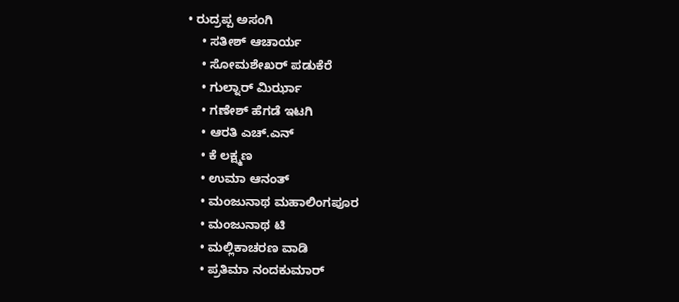• ರುದ್ರಪ್ಪ ಅಸಂಗಿ
    • ಸತೀಶ್‌ ಆಚಾರ್ಯ
    • ಸೋಮಶೇಖರ್ ಪಡುಕೆರೆ
    • ಗುಲ್ನಾರ್ ಮಿರ್ಝಾ
    • ಗಣೇಶ್‌ ಹೆಗಡೆ ಇಟಗಿ
    • ಆರತಿ ಎಚ್‌.ಎನ್‌
    • ಕೆ ಲಕ್ಷ್ಮಣ
    • ಉಮಾ ಆನಂತ್
    • ಮಂಜುನಾಥ ಮಹಾಲಿಂಗಪೂರ
    • ಮಂಜುನಾಥ ಟಿ
    • ಮಲ್ಲಿಕಾಚರಣ ವಾಡಿ
    • ಪ್ರತಿಮಾ ನಂದಕುಮಾರ್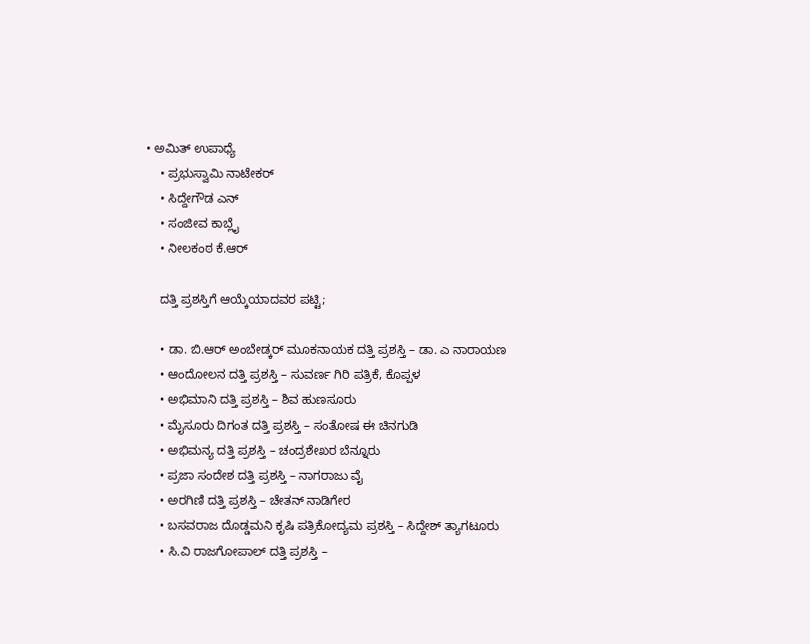• ಅಮಿತ್ ಉಪಾಧ್ಯೆ
    • ಪ್ರಭುಸ್ವಾಮಿ ನಾಟೇಕರ್
    • ಸಿದ್ದೇಗೌಡ ಎನ್
    • ಸಂಜೀವ ಕಾಬ್ಲೈ
    • ನೀಲಕಂಠ ಕೆ.ಆರ್

    ದತ್ತಿ ಪ್ರಶಸ್ತಿಗೆ ಆಯ್ಕೆಯಾದವರ ಪಟ್ಟಿ;

    • ಡಾ. ಬಿ.ಆರ್ ಅಂಬೇಡ್ಕರ್ ಮೂಕನಾಯಕ ದತ್ತಿ ಪ್ರಶಸ್ತಿ – ಡಾ. ಎ ನಾರಾಯಣ
    • ಆಂದೋಲನ ದತ್ತಿ ಪ್ರಶಸ್ತಿ – ಸುವರ್ಣ ಗಿರಿ ಪತ್ರಿಕೆ, ಕೊಪ್ಪಳ
    • ಅಭಿಮಾನಿ ದತ್ತಿ ಪ್ರಶಸ್ತಿ – ಶಿವ ಹುಣಸೂರು
    • ಮೈಸೂರು ದಿಗಂತ ದತ್ತಿ ಪ್ರಶಸ್ತಿ – ಸಂತೋಷ ಈ ಚಿನಗುಡಿ
    • ಅಭಿಮನ್ಯ ದತ್ತಿ ಪ್ರಶಸ್ತಿ – ಚಂದ್ರಶೇಖರ ಬೆನ್ನೂರು
    • ಪ್ರಜಾ ಸಂದೇಶ ದತ್ತಿ ಪ್ರಶಸ್ತಿ – ನಾಗರಾಜು ವೈ
    • ಅರಗಿಣಿ ದತ್ತಿ ಪ್ರಶಸ್ತಿ – ಚೇತನ್ ನಾಡಿಗೇರ
    • ಬಸವರಾಜ ದೊಡ್ಡಮನಿ ಕೃಷಿ ಪತ್ರಿಕೋದ್ಯಮ ಪ್ರಶಸ್ತಿ – ಸಿದ್ದೇಶ್ ತ್ಯಾಗಟೂರು
    • ಸಿ.ವಿ ರಾಜಗೋಪಾಲ್ ದತ್ತಿ ಪ್ರಶಸ್ತಿ –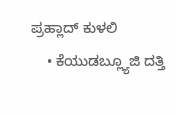ಪ್ರಹ್ಲಾದ್ ಕುಳಲಿ
    • ಕೆಯುಡಬ್ಲ್ಯೂಜಿ ದತ್ತಿ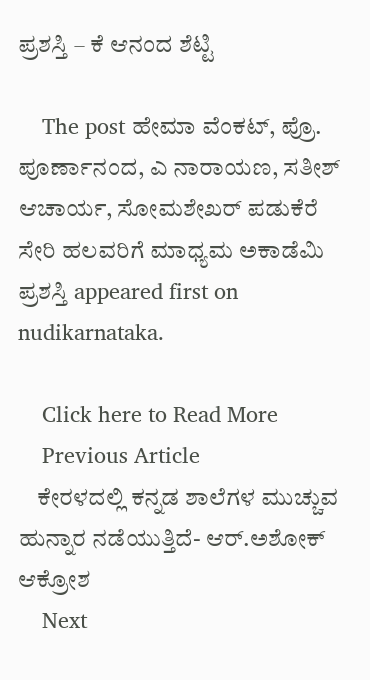ಪ್ರಶಸ್ತಿ – ಕೆ ಆನಂದ ಶೆಟ್ಟಿ

    The post ಹೇಮಾ ವೆಂಕಟ್, ಪ್ರೊ. ಪೂರ್ಣಾನಂದ, ಎ ನಾರಾಯಣ, ಸತೀಶ್‌ ಆಚಾರ್ಯ, ಸೋಮಶೇಖರ್ ಪಡುಕೆರೆ ಸೇರಿ ಹಲವರಿಗೆ ಮಾಧ್ಯಮ ಅಕಾಡೆಮಿ ಪ್ರಶಸ್ತಿ appeared first on nudikarnataka.

    Click here to Read More
    Previous Article
    ಕೇರಳದಲ್ಲಿ ಕನ್ನಡ ಶಾಲೆಗಳ ಮುಚ್ಚುವ ಹುನ್ನಾರ ನಡೆಯುತ್ತಿದೆ- ಆರ್.ಅಶೋಕ್ ಆಕ್ರೋಶ
    Next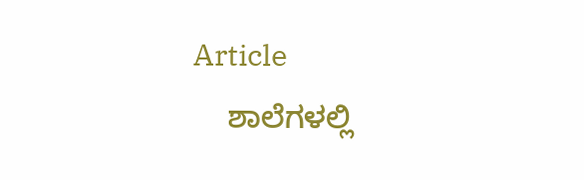Article
    ಶಾಲೆಗಳಲ್ಲಿ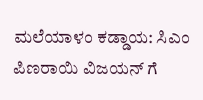ಮಲೆಯಾಳಂ ಕಡ್ಡಾಯ: ಸಿಎಂ ಪಿಣರಾಯಿ ವಿಜಯನ್‌ ಗೆ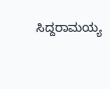ಸಿದ್ದರಾಮಯ್ಯ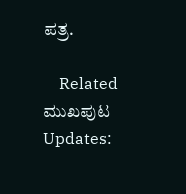ಪತ್ರ.

    Related ಮುಖಪುಟ Updates: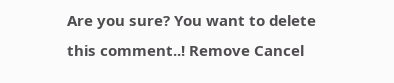Are you sure? You want to delete this comment..! Remove Cancel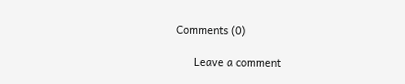Comments (0)

      Leave a comment